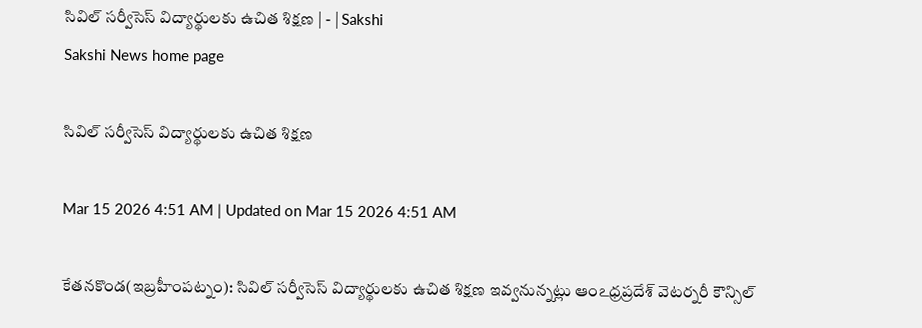సివిల్‌ సర్వీసెస్‌ విద్యార్థులకు ఉచిత శిక్షణ | - | Sakshi
Sakshi News home page

సివిల్‌ సర్వీసెస్‌ విద్యార్థులకు ఉచిత శిక్షణ

Mar 15 2026 4:51 AM | Updated on Mar 15 2026 4:51 AM

కేతనకొండ(ఇబ్రహీంపట్నం): సివిల్‌ సర్వీసెస్‌ విద్యార్థులకు ఉచిత శిక్షణ ఇవ్వనున్నట్లు ఆంఽధ్రప్రదేశ్‌ వెటర్నరీ కౌన్సిల్‌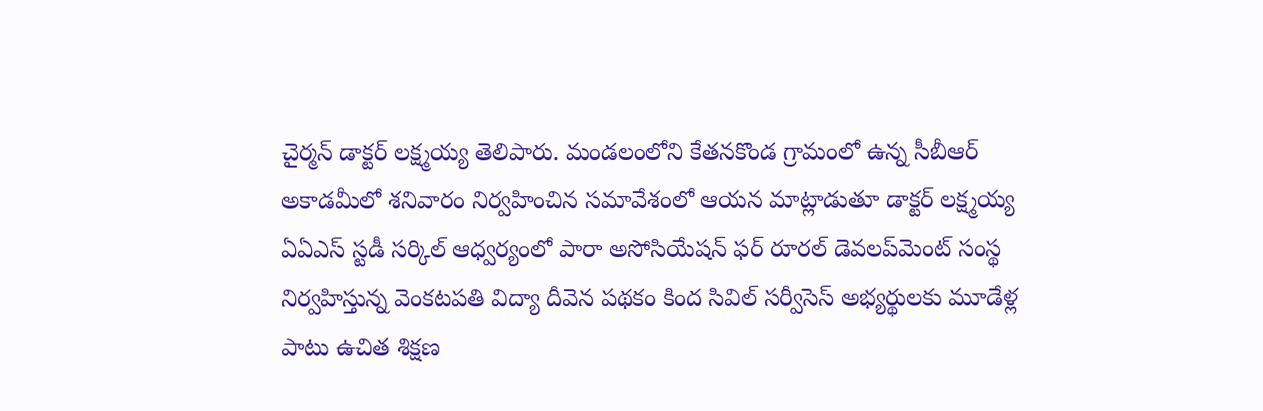చైర్మన్‌ డాక్టర్‌ లక్ష్మయ్య తెలిపారు. మండలంలోని కేతనకొండ గ్రామంలో ఉన్న సీబీఆర్‌ అకాడమీలో శనివారం నిర్వహించిన సమావేశంలో ఆయన మాట్లాడుతూ డాక్టర్‌ లక్ష్మయ్య ఏఏఎస్‌ స్టడీ సర్కిల్‌ ఆధ్వర్యంలో పారా అసోసియేషన్‌ ఫర్‌ రూరల్‌ డెవలప్‌మెంట్‌ సంస్థ నిర్వహిస్తున్న వెంకటపతి విద్యా దీవెన పథకం కింద సివిల్‌ సర్వీసెస్‌ అభ్యర్థులకు మూడేళ్ల పాటు ఉచిత శిక్షణ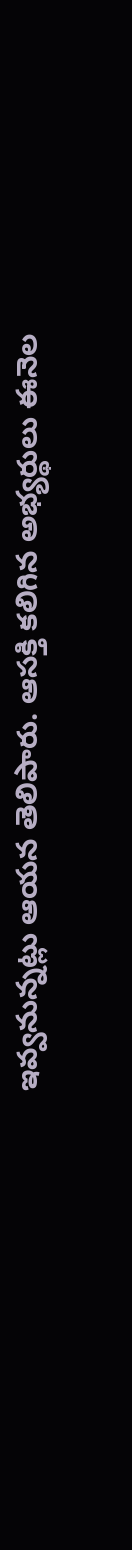ఇవ్వనున్నట్లు ఆయన తెలిపారు. ఆసక్తి కలిగిన అభ్యర్థులు ఈనెల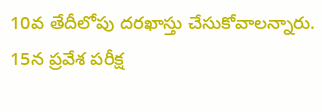10వ తేదీలోపు దరఖాస్తు చేసుకోవాలన్నారు. 15న ప్రవేశ పరీక్ష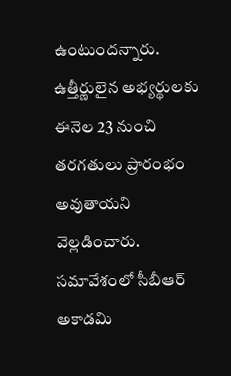ఉంటుందన్నారు. ఉత్తీర్ణులైన అభ్యర్థులకు ఈనెల 23 నుంచి తరగతులు ప్రారంభం అవుతాయని వెల్లడించారు. సమావేశంలో సీబీఆర్‌ అకాడమి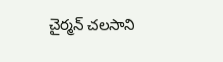చైర్మన్‌ చలసాని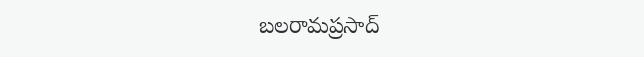బలరామప్రసాద్‌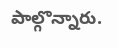పాల్గొన్నారు.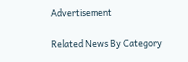Advertisement

Related News By Category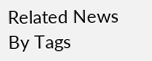Related News By Tags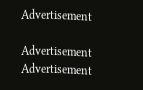Advertisement

Advertisement
Advertisement